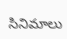సినిమాలు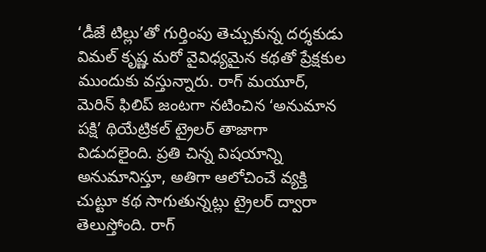‘డీజే టిల్లు’తో గుర్తింపు తెచ్చుకున్న దర్శకుడు విమల్ కృష్ణ మరో వైవిధ్యమైన కథతో ప్రేక్షకుల ముందుకు వస్తున్నారు. రాగ్ మయూర్, మెరిన్ ఫిలిప్ జంటగా నటించిన ‘అనుమాన పక్షి’ థియేట్రికల్ ట్రైలర్ తాజాగా విడుదలైంది. ప్రతి చిన్న విషయాన్ని అనుమానిస్తూ, అతిగా ఆలోచించే వ్యక్తి చుట్టూ కథ సాగుతున్నట్లు ట్రైలర్ ద్వారా తెలుస్తోంది. రాగ్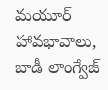మయూర్ హావభావాలు, బాడీ లాంగ్వేజ్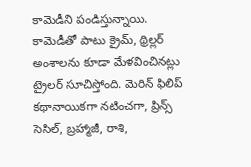కామెడీని పండిస్తున్నాయి.
కామెడీతో పాటు క్రైమ్, థ్రిల్లర్ అంశాలను కూడా మేళవించినట్లు ట్రైలర్ సూచిస్తోంది. మెరిన్ ఫిలిప్ కథానాయికగా నటించగా, ప్రిన్స్ సెసిల్, బ్రహ్మాజీ, రాశి,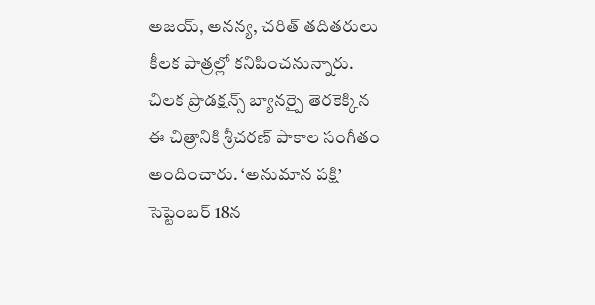అజయ్, అనన్య, చరిత్ తదితరులు కీలక పాత్రల్లో కనిపించనున్నారు. చిలక ప్రొడక్షన్స్ బ్యానర్పై తెరకెక్కిన ఈ చిత్రానికి శ్రీచరణ్ పాకాల సంగీతం అందించారు. ‘అనుమాన పక్షి’ సెప్టెంబర్ 18న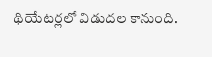థియేటర్లలో విడుదల కానుంది.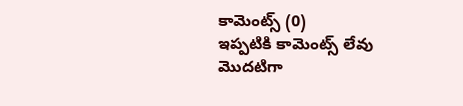కామెంట్స్ (0)
ఇప్పటికి కామెంట్స్ లేవు
మొదటిగా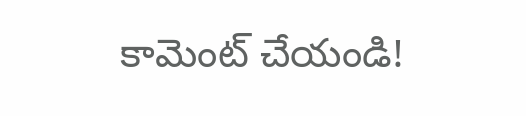కామెంట్ చేయండి!